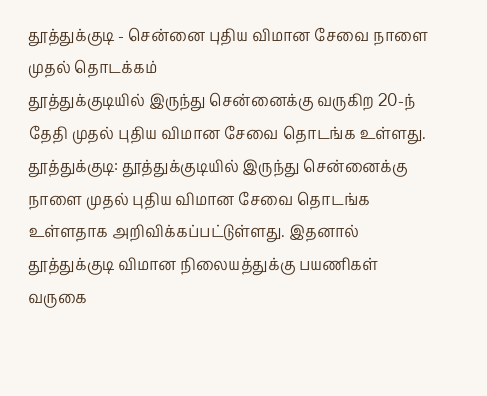தூத்துக்குடி - சென்னை புதிய விமான சேவை நாளை முதல் தொடக்கம்
தூத்துக்குடியில் இருந்து சென்னைக்கு வருகிற 20-ந் தேதி முதல் புதிய விமான சேவை தொடங்க உள்ளது.
தூத்துக்குடி: தூத்துக்குடியில் இருந்து சென்னைக்கு நாளை முதல் புதிய விமான சேவை தொடங்க உள்ளதாக அறிவிக்கப்பட்டுள்ளது. இதனால் தூத்துக்குடி விமான நிலையத்துக்கு பயணிகள் வருகை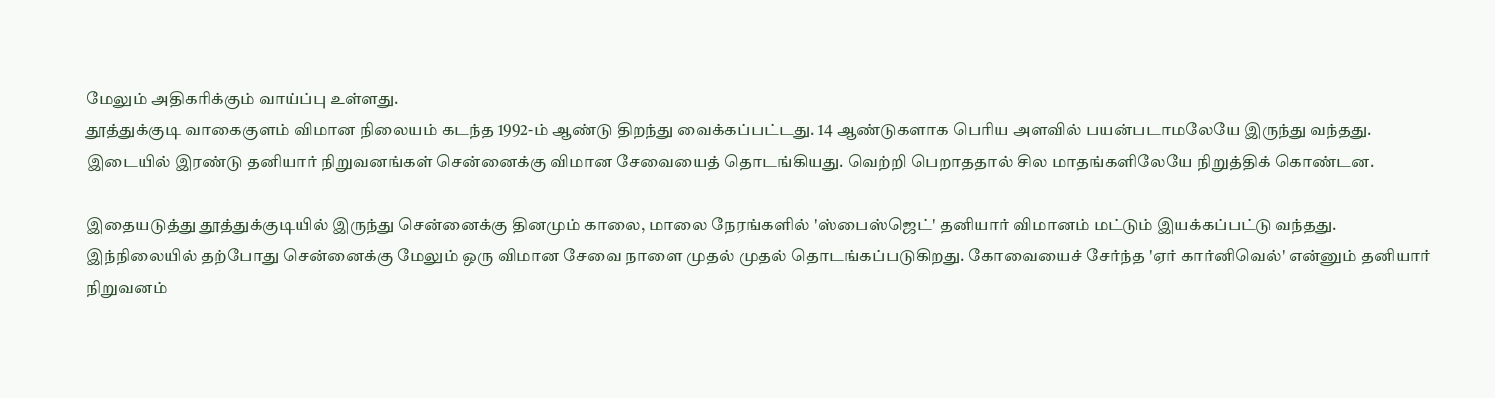மேலும் அதிகரிக்கும் வாய்ப்பு உள்ளது.
தூத்துக்குடி வாகைகுளம் விமான நிலையம் கடந்த 1992-ம் ஆண்டு திறந்து வைக்கப்பட்டது. 14 ஆண்டுகளாக பெரிய அளவில் பயன்படாமலேயே இருந்து வந்தது. இடையில் இரண்டு தனியார் நிறுவனங்கள் சென்னைக்கு விமான சேவையைத் தொடங்கியது. வெற்றி பெறாததால் சில மாதங்களிலேயே நிறுத்திக் கொண்டன.

இதையடுத்து தூத்துக்குடியில் இருந்து சென்னைக்கு தினமும் காலை, மாலை நேரங்களில் 'ஸ்பைஸ்ஜெட்' தனியார் விமானம் மட்டும் இயக்கப்பட்டு வந்தது.
இந்நிலையில் தற்போது சென்னைக்கு மேலும் ஒரு விமான சேவை நாளை முதல் முதல் தொடங்கப்படுகிறது. கோவையைச் சேர்ந்த 'ஏர் கார்னிவெல்' என்னும் தனியார் நிறுவனம்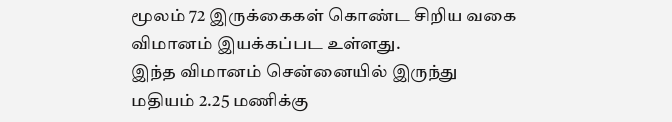மூலம் 72 இருக்கைகள் கொண்ட சிறிய வகை விமானம் இயக்கப்பட உள்ளது.
இந்த விமானம் சென்னையில் இருந்து மதியம் 2.25 மணிக்கு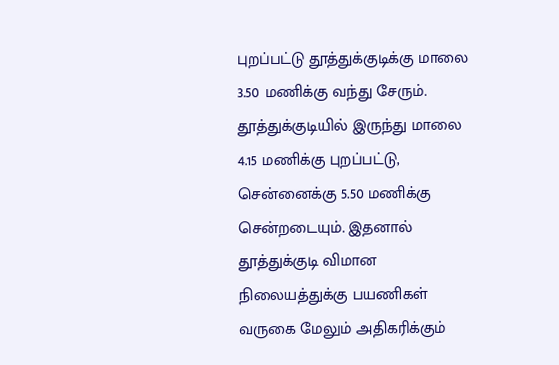புறப்பட்டு தூத்துக்குடிக்கு மாலை 3.50 மணிக்கு வந்து சேரும். தூத்துக்குடியில் இருந்து மாலை 4.15 மணிக்கு புறப்பட்டு, சென்னைக்கு 5.50 மணிக்கு சென்றடையும். இதனால் தூத்துக்குடி விமான நிலையத்துக்கு பயணிகள் வருகை மேலும் அதிகரிக்கும்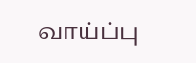வாய்ப்பு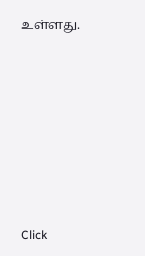உள்ளது.












Click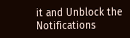it and Unblock the Notifications